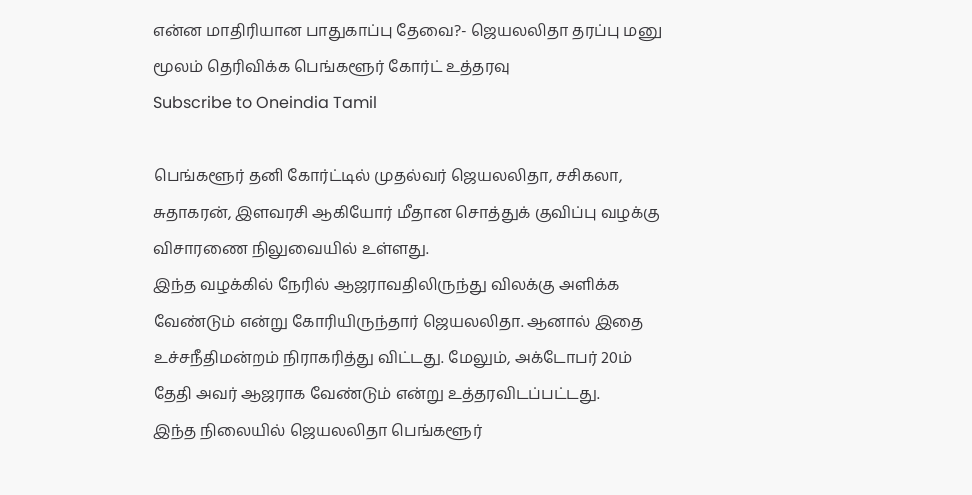என்ன மாதிரியான பாதுகாப்பு தேவை?- ஜெயலலிதா தரப்பு மனு மூலம் தெரிவிக்க பெங்களூர் கோர்ட் உத்தரவு
Subscribe to Oneindia Tamil

பெங்களூர் தனி கோர்ட்டில் முதல்வர் ஜெயலலிதா, சசிகலா, சுதாகரன், இளவரசி ஆகியோர் மீதான சொத்துக் குவிப்பு வழக்கு விசாரணை நிலுவையில் உள்ளது.
இந்த வழக்கில் நேரில் ஆஜராவதிலிருந்து விலக்கு அளிக்க வேண்டும் என்று கோரியிருந்தார் ஜெயலலிதா. ஆனால் இதை உச்சநீதிமன்றம் நிராகரித்து விட்டது. மேலும், அக்டோபர் 20ம் தேதி அவர் ஆஜராக வேண்டும் என்று உத்தரவிடப்பட்டது.
இந்த நிலையில் ஜெயலலிதா பெங்களூர்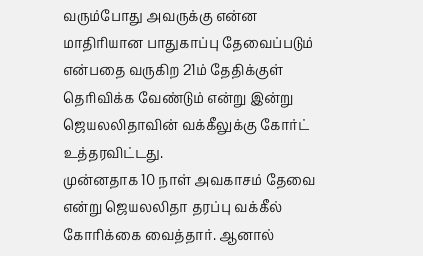வரும்போது அவருக்கு என்ன மாதிரியான பாதுகாப்பு தேவைப்படும் என்பதை வருகிற 21ம் தேதிக்குள் தெரிவிக்க வேண்டும் என்று இன்று ஜெயலலிதாவின் வக்கீலுக்கு கோர்ட் உத்தரவிட்டது.
முன்னதாக 10 நாள் அவகாசம் தேவை என்று ஜெயலலிதா தரப்பு வக்கீல் கோரிக்கை வைத்தார். ஆனால்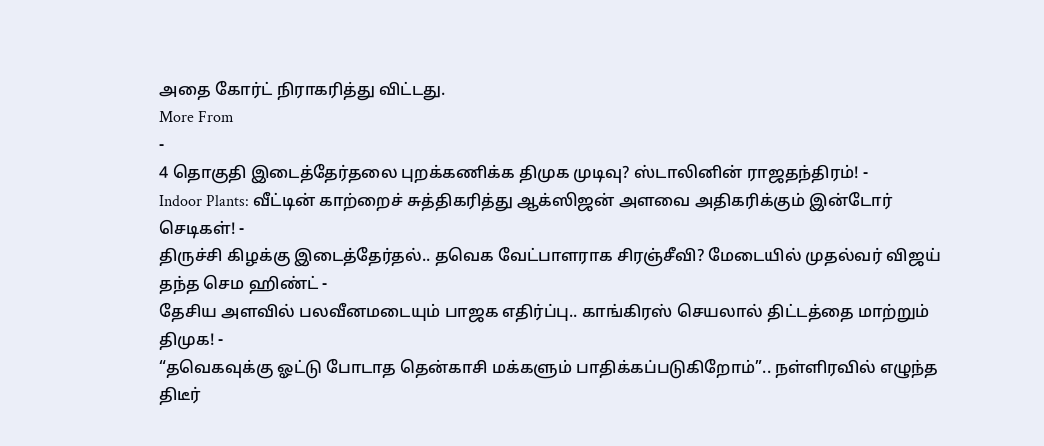அதை கோர்ட் நிராகரித்து விட்டது.
More From
-
4 தொகுதி இடைத்தேர்தலை புறக்கணிக்க திமுக முடிவு? ஸ்டாலினின் ராஜதந்திரம்! -
Indoor Plants: வீட்டின் காற்றைச் சுத்திகரித்து ஆக்ஸிஜன் அளவை அதிகரிக்கும் இன்டோர் செடிகள்! -
திருச்சி கிழக்கு இடைத்தேர்தல்.. தவெக வேட்பாளராக சிரஞ்சீவி? மேடையில் முதல்வர் விஜய் தந்த செம ஹிண்ட் -
தேசிய அளவில் பலவீனமடையும் பாஜக எதிர்ப்பு.. காங்கிரஸ் செயலால் திட்டத்தை மாற்றும் திமுக! -
“தவெகவுக்கு ஓட்டு போடாத தென்காசி மக்களும் பாதிக்கப்படுகிறோம்”.. நள்ளிரவில் எழுந்த திடீர்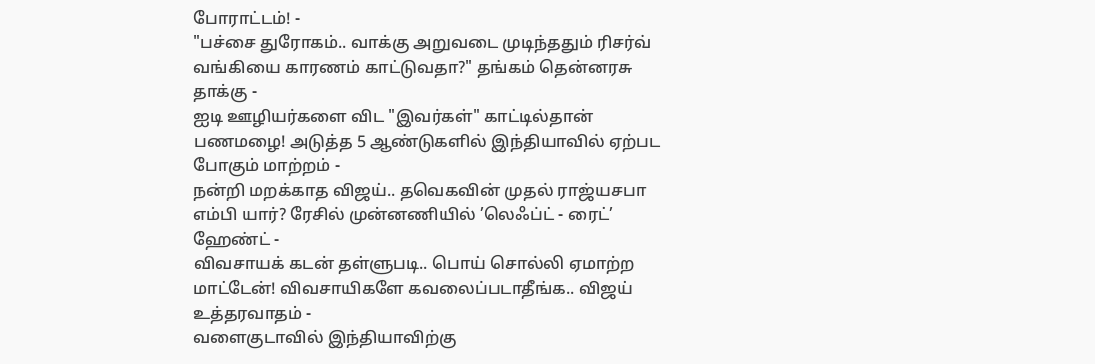போராட்டம்! -
"பச்சை துரோகம்.. வாக்கு அறுவடை முடிந்ததும் ரிசர்வ் வங்கியை காரணம் காட்டுவதா?" தங்கம் தென்னரசு தாக்கு -
ஐடி ஊழியர்களை விட "இவர்கள்" காட்டில்தான் பணமழை! அடுத்த 5 ஆண்டுகளில் இந்தியாவில் ஏற்பட போகும் மாற்றம் -
நன்றி மறக்காத விஜய்.. தவெகவின் முதல் ராஜ்யசபா எம்பி யார்? ரேசில் முன்னணியில் ’லெஃப்ட் - ரைட்’ ஹேண்ட் -
விவசாயக் கடன் தள்ளுபடி.. பொய் சொல்லி ஏமாற்ற மாட்டேன்! விவசாயிகளே கவலைப்படாதீங்க.. விஜய் உத்தரவாதம் -
வளைகுடாவில் இந்தியாவிற்கு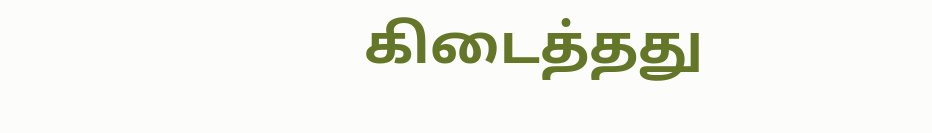கிடைத்தது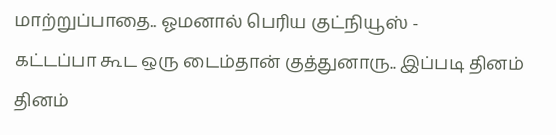மாற்றுப்பாதை.. ஓமனால் பெரிய குட்நியூஸ் -
கட்டப்பா கூட ஒரு டைம்தான் குத்துனாரு.. இப்படி தினம் தினம்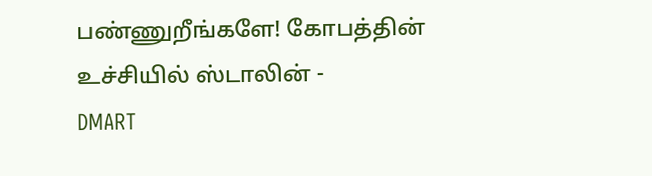பண்ணுறீங்களே! கோபத்தின் உச்சியில் ஸ்டாலின் -
DMART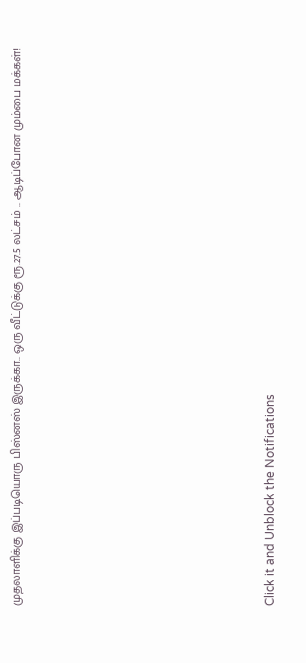முதலாளிக்கு இப்படியொரு பிஸ்னஸ் இருக்கா.. ஒரு வீட்டுக்கு ரூ.27.5 லட்சம் .. ஆடிப்போன மும்பை மக்கள்!












Click it and Unblock the Notifications